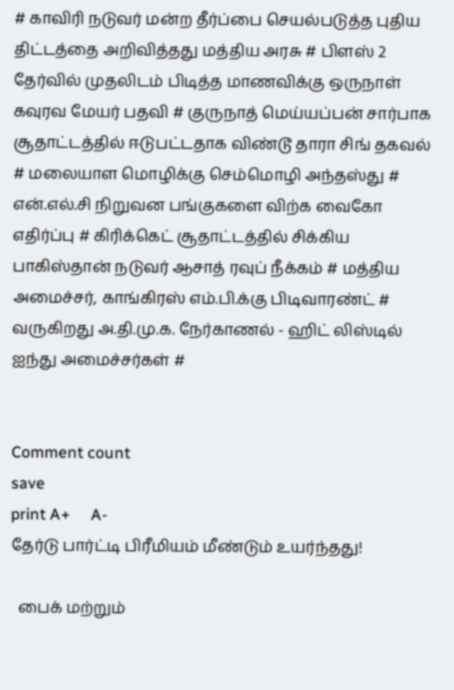# காவிரி நடுவர் மன்ற தீர்ப்பை செயல்படுத்த புதிய திட்டத்தை அறிவித்தது மத்திய அரசு # பிளஸ் 2 தேர்வில் முதலிடம் பிடித்த மாணவிக்கு ஒருநாள் கவுரவ மேயர் பதவி # குருநாத் மெய்யப்பன் சார்பாக சூதாட்டத்தில் ஈடுபட்டதாக விண்டூ தாரா சிங் தகவல் # மலையாள மொழிக்கு செம்மொழி அந்தஸ்து # என்.எல்.சி நிறுவன பங்குகளை விற்க வைகோ எதிர்ப்பு # கிரிக்கெட் சூதாட்டத்தில் சிக்கிய பாகிஸ்தான் நடுவர் ஆசாத் ரவுப் நீக்கம் # மத்திய அமைச்சர், காங்கிரஸ் எம்.பி.க்கு பிடிவாரண்ட் # வருகிறது அ.தி.மு.க. நேர்காணல் - ஹிட் லிஸ்டில் ஐந்து அமைச்சர்கள் #


Comment count
save
print A+     A-
தேர்டு பார்ட்டி பிரீமியம் மீண்டும் உயர்ந்தது!

  பைக் மற்றும்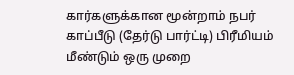கார்களுக்கான மூன்றாம் நபர் காப்பீடு (தேர்டு பார்ட்டி) பிரீமியம் மீண்டும் ஒரு முறை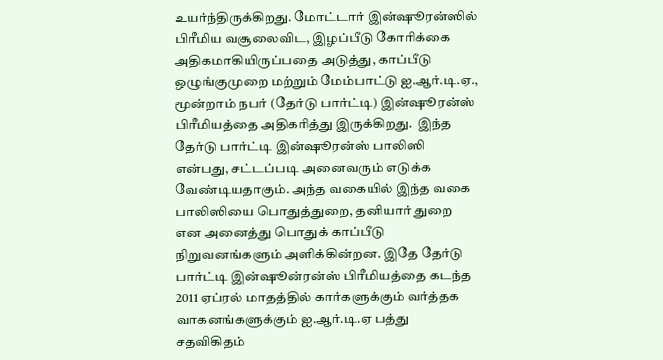உயர்ந்திருக்கிறது. மோட்டார் இன்ஷூரன்ஸில் பிரீமிய வசூலைவிட, இழப்பீடு கோரிக்கை அதிகமாகியிருப்பதை அடுத்து, காப்பீடு ஒழுங்குமுறை மற்றும் மேம்பாட்டு ஐ.ஆர்.டி.ஏ., மூன்றாம் நபர் (தேர்டு பார்ட்டி) இன்ஷூரன்ஸ் பிரீமியத்தை அதிகரித்து இருக்கிறது.  இந்த தேர்டு பார்ட்டி இன்ஷூரன்ஸ் பாலிஸி என்பது, சட்டப்படி அனைவரும் எடுக்க வேண்டியதாகும். அந்த வகையில் இந்த வகை பாலிஸியை பொதுத்துறை, தனியார் துறை என அனைத்து பொதுக் காப்பீடு நிறுவனங்களும் அளிக்கின்றன. இதே தேர்டு பார்ட்டி இன்ஷூன்ரன்ஸ் பிரீமியத்தை கடந்த 2011 ஏப்ரல் மாதத்தில் கார்களுக்கும் வர்த்தக வாகனங்களுக்கும் ஐ.ஆர்.டி.ஏ பத்து சதவிகிதம்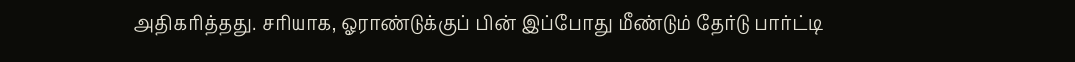அதிகரித்தது. சரியாக, ஓராண்டுக்குப் பின் இப்போது மீண்டும் தேர்டு பார்ட்டி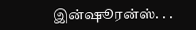இன்ஷூரன்ஸ். . .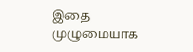இதை முழுமையாக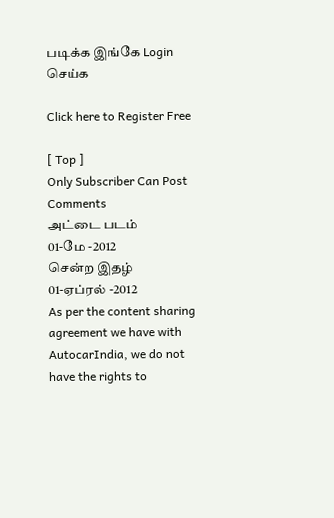படிக்க இங்கே Login செய்க

Click here to Register Free

[ Top ]
Only Subscriber Can Post Comments
அட்டை படம்
01-மே -2012
சென்ற இதழ்
01-ஏப்ரல் -2012
As per the content sharing agreement we have with AutocarIndia, we do not have the rights to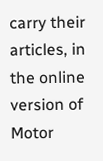carry their articles, in the online version of Motor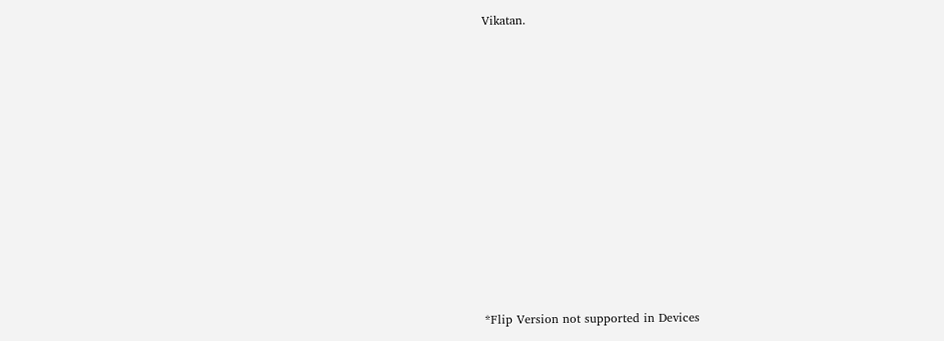Vikatan.
















*Flip Version not supported in Devices